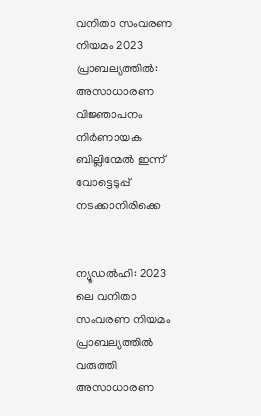വനിതാ സംവരണ നിയമം 2023 പ്രാബല്യത്തില്‍: അസാധാരണ വിജ്ഞാപനം നിര്‍ണായക ബില്ലിന്മേല്‍ ഇന്ന് വോട്ടെടുപ്പ് നടക്കാനിരിക്കെ


ന്യൂഡല്‍ഹി: 2023 ലെ വനിതാ സംവരണ നിയമം പ്രാബല്യത്തില്‍ വരുത്തി അസാധാരണ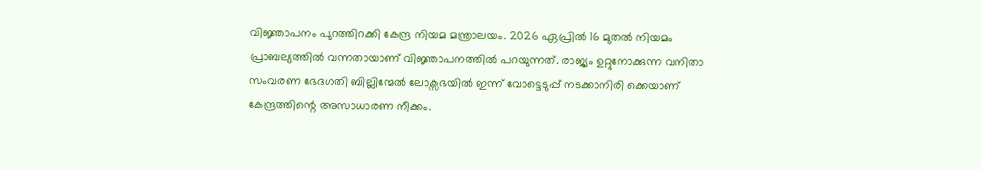വിജ്ഞാപനം പുറത്തിറക്കി കേന്ദ്ര നിയമ മന്ത്രാലയം. 2026 ഏപ്രില്‍ 16 മുതല്‍ നിയമം പ്രാബല്യത്തില്‍ വന്നതായാണ് വിജ്ഞാപനത്തില്‍ പറയുന്നത്. രാജ്യം ഉറ്റുനോക്കുന്ന വനിതാ സംവരണ ഭേദഗതി ബില്ലിന്മേല്‍ ലോക്സഭയില്‍ ഇന്ന് വോട്ടെടുപ്പ് നടക്കാനിരി ക്കെയാണ് കേന്ദ്രത്തിന്റെ അസാധാരണ നീക്കം.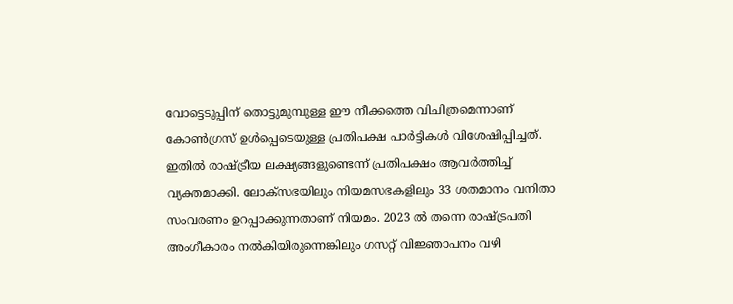വോട്ടെടുപ്പിന് തൊട്ടുമുമ്പുള്ള ഈ നീക്കത്തെ വിചിത്രമെന്നാണ് കോണ്‍ഗ്രസ് ഉള്‍പ്പെടെയുള്ള പ്രതിപക്ഷ പാര്‍ട്ടികള്‍ വിശേഷിപ്പിച്ചത്. ഇതില്‍ രാഷ്ട്രീയ ലക്ഷ്യങ്ങളുണ്ടെന്ന് പ്രതിപക്ഷം ആവര്‍ത്തിച്ച് വ്യക്തമാക്കി. ലോക്സഭയിലും നിയമസഭകളിലും 33 ശതമാനം വനിതാ സംവരണം ഉറപ്പാക്കുന്നതാണ് നിയമം. 2023 ല്‍ തന്നെ രാഷ്ട്രപതി അംഗീകാരം നല്‍കിയിരുന്നെങ്കിലും ഗസറ്റ് വിജ്ഞാപനം വഴി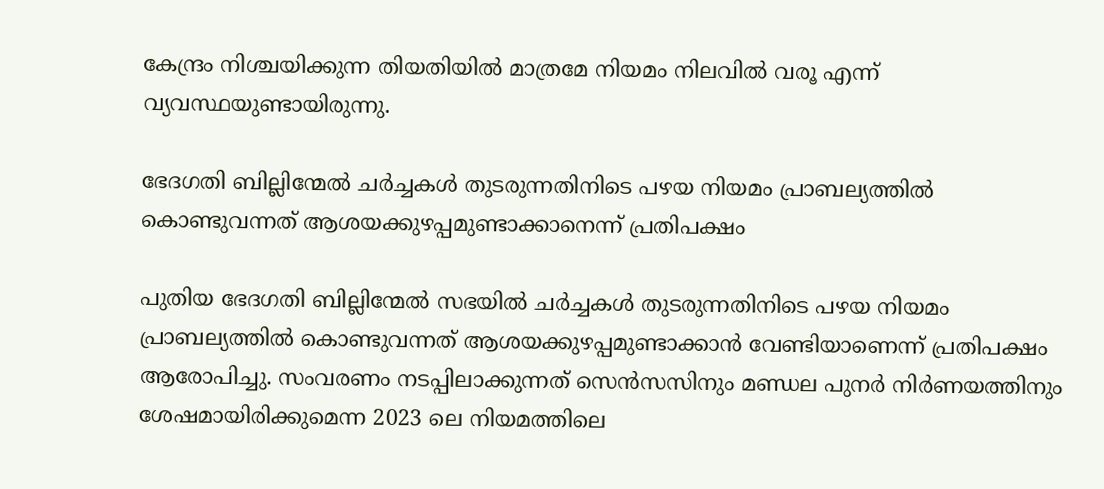കേന്ദ്രം നിശ്ചയിക്കുന്ന തിയതിയില്‍ മാത്രമേ നിയമം നിലവില്‍ വരൂ എന്ന് വ്യവസ്ഥയുണ്ടായിരുന്നു.

ഭേദഗതി ബില്ലിന്മേല്‍ ചര്‍ച്ചകള്‍ തുടരുന്നതിനിടെ പഴയ നിയമം പ്രാബല്യത്തില്‍ കൊണ്ടുവന്നത് ആശയക്കുഴപ്പമുണ്ടാക്കാനെന്ന് പ്രതിപക്ഷം

പുതിയ ഭേദഗതി ബില്ലിന്മേല്‍ സഭയില്‍ ചര്‍ച്ചകള്‍ തുടരുന്നതിനിടെ പഴയ നിയമം പ്രാബല്യത്തില്‍ കൊണ്ടുവന്നത് ആശയക്കുഴപ്പമുണ്ടാക്കാന്‍ വേണ്ടിയാണെന്ന് പ്രതിപക്ഷം ആരോപിച്ചു. സംവരണം നടപ്പിലാക്കുന്നത് സെന്‍സസിനും മണ്ഡല പുനര്‍ നിര്‍ണയത്തിനും ശേഷമായിരിക്കുമെന്ന 2023 ലെ നിയമത്തിലെ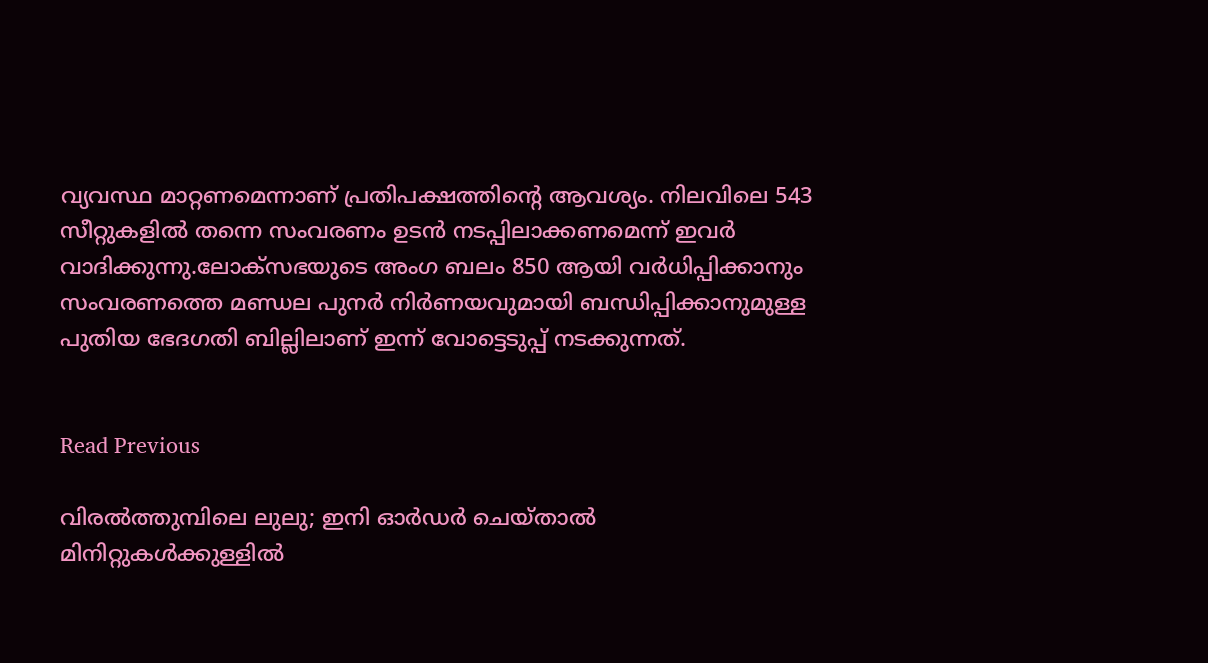വ്യവസ്ഥ മാറ്റണമെന്നാണ് പ്രതിപക്ഷത്തിന്റെ ആവശ്യം. നിലവിലെ 543 സീറ്റുകളില്‍ തന്നെ സംവരണം ഉടന്‍ നടപ്പിലാക്കണമെന്ന് ഇവര്‍ വാദിക്കുന്നു.ലോക്സഭയുടെ അംഗ ബലം 850 ആയി വര്‍ധിപ്പിക്കാനും സംവരണത്തെ മണ്ഡല പുനര്‍ നിര്‍ണയവുമായി ബന്ധിപ്പിക്കാനുമുള്ള പുതിയ ഭേദഗതി ബില്ലിലാണ് ഇന്ന് വോട്ടെടുപ്പ് നടക്കുന്നത്.


Read Previous

വിരൽത്തുമ്പിലെ ലുലു; ഇനി ഓർഡർ ചെയ്താൽ മിനിറ്റുകൾക്കുള്ളിൽ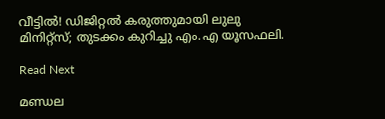വീട്ടിൽ! ഡിജിറ്റൽ കരുത്തുമായി ലുലു മിനിറ്റ്‌സ്; തുടക്കം കുറിച്ചു എം.എ യൂസഫലി.

Read Next

മണ്ഡല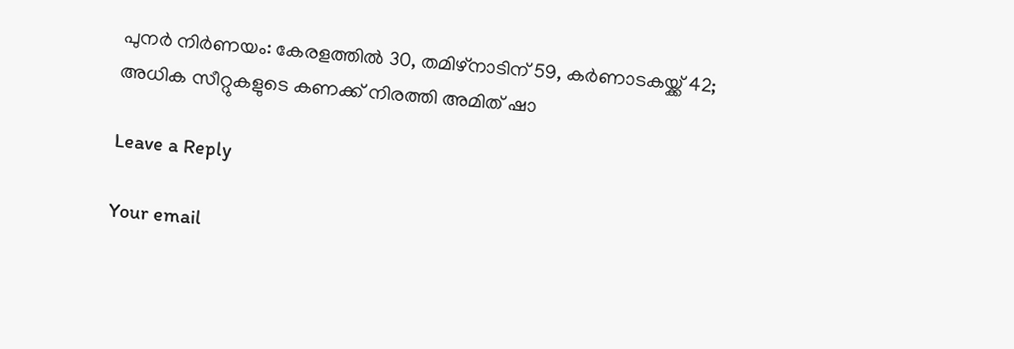പുനര്‍ നിര്‍ണയം: കേരളത്തില്‍ 30, തമിഴ്നാടിന് 59, കര്‍ണാടകയ്ക്ക് 42; അധിക സീറ്റുകളുടെ കണക്ക് നിരത്തി അമിത് ഷാ

Leave a Reply

Your email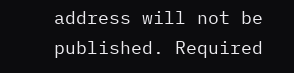address will not be published. Required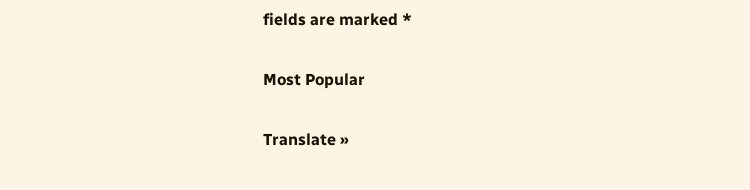fields are marked *

Most Popular

Translate »